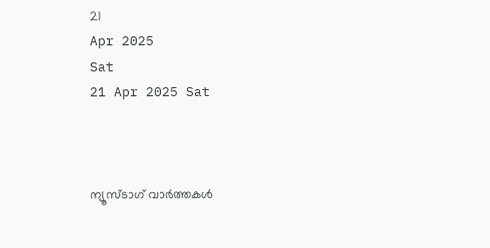21
Apr 2025
Sat
21 Apr 2025 Sat



ന്യൂസ്ടാഗ് വാര്‍ത്തകള്‍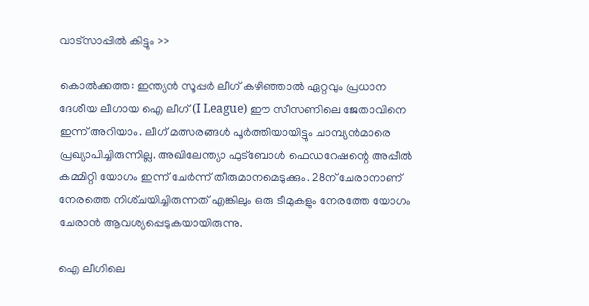വാട്‌സാപ്പില്‍ കിട്ടും >>

കൊൽക്കത്ത: ഇന്ത്യൻ സൂപ്പർ ലീഗ് കഴിഞ്ഞാൽ ഏറ്റവും പ്രധാന ദേശീയ ലീഗായ ഐ ലീഗ്‌ (I League) ഈ സീസണിലെ ജേതാവിനെ ഇന്ന് അറിയാം. ലീഗ് മത്സരങ്ങൾ പൂർത്തിയായിട്ടും ചാമ്പ്യൻമാരെ പ്രഖ്യാപിച്ചിരുന്നില്ല. അഖിലേന്ത്യാ ഫുട്‌ബോൾ ഫെഡറേഷന്റെ അപ്പീൽ കമ്മിറ്റി യോഗം ഇന്ന്‌ ചേർന്ന്‌ തീരുമാനമെടുക്കും. 28ന്‌ ചേരാനാണ്‌ നേരത്തെ നിശ്‌ചയിച്ചിരുന്നത്‌ എങ്കിലും ഒരു ടീമുകളും നേരത്തേ യോഗം ചേരാൻ ആവശ്യപ്പെടുകയായിരുന്നു.

ഐ ലീഗിലെ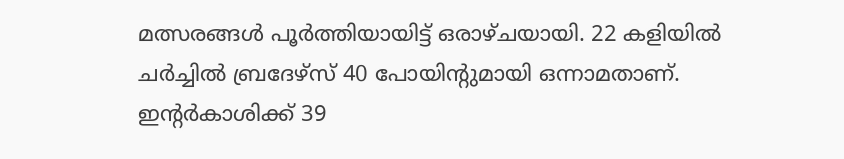മത്സരങ്ങൾ പൂർത്തിയായിട്ട്‌ ഒരാഴ്‌ചയായി. 22 കളിയിൽ ചർച്ചിൽ ബ്രദേഴ്‌സ്‌ 40 പോയിന്റുമായി ഒന്നാമതാണ്‌. ഇന്റർകാശിക്ക്‌ 39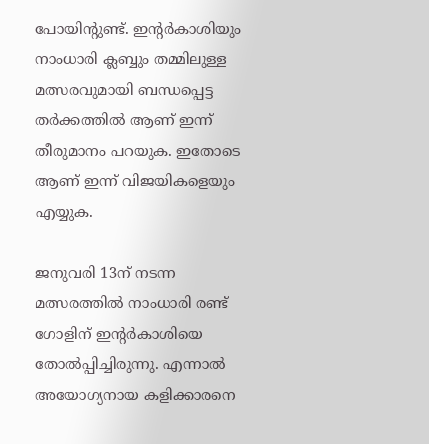പോയിന്റുണ്ട്‌. ഇന്റർകാശിയും നാംധാരി ക്ലബ്ബും തമ്മിലുള്ള മത്സരവുമായി ബന്ധപ്പെട്ട തർക്കത്തിൽ ആണ് ഇന്ന് തീരുമാനം പറയുക. ഇതോടെ ആണ് ഇന്ന് വിജയികളെയും എയ്യുക.

ജനുവരി 13ന്‌ നടന്ന മത്സരത്തിൽ നാംധാരി രണ്ട്‌ ഗോളിന്‌ ഇന്റർകാശിയെ തോൽപ്പിച്ചിരുന്നു. എന്നാൽ അയോഗ്യനായ കളിക്കാരനെ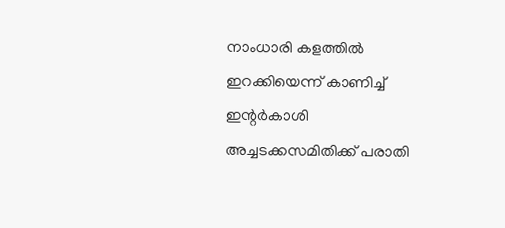നാംധാരി കളത്തിൽ ഇറക്കിയെന്ന്‌ കാണിച്ച്‌ ഇന്റർകാശി അച്ചടക്കസമിതിക്ക്‌ പരാതി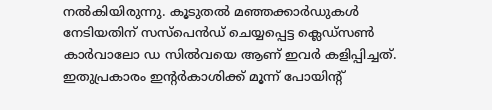നൽകിയിരുന്നു. കൂടുതൽ മഞ്ഞക്കാർഡുകൾ നേടിയതിന് സസ്‌പെൻഡ് ചെയ്യപ്പെട്ട ക്ലെഡ്‌സൺ കാർവാലോ ഡ സിൽവയെ ആണ് ഇവർ കളിപ്പിച്ചത്. ഇതുപ്രകാരം ഇന്റർകാശിക്ക്‌ മൂന്ന്‌ പോയിന്റ്‌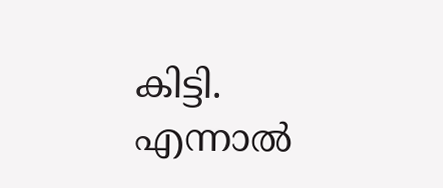കിട്ടി. എന്നാൽ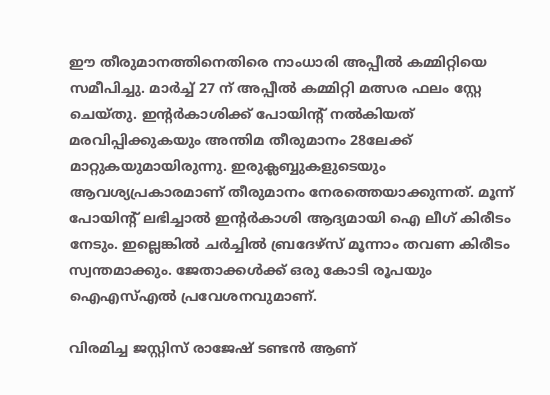ഈ തീരുമാനത്തിനെതിരെ നാംധാരി അപ്പീൽ കമ്മിറ്റിയെ സമീപിച്ചു. മാർച്ച് 27 ന് അപ്പീൽ കമ്മിറ്റി മത്സര ഫലം സ്റ്റേ ചെയ്തു. ഇന്റർകാശിക്ക്‌ പോയിന്റ്‌ നൽകിയത്‌ മരവിപ്പിക്കുകയും അന്തിമ തീരുമാനം 28ലേക്ക്‌ മാറ്റുകയുമായിരുന്നു. ഇരുക്ലബ്ബുകളുടെയും ആവശ്യപ്രകാരമാണ്‌ തീരുമാനം നേരത്തെയാക്കുന്നത്‌. മൂന്ന്‌ പോയിന്റ്‌ ലഭിച്ചാൽ ഇന്റർകാശി ആദ്യമായി ഐ ലീഗ്‌ കിരീടം നേടും. ഇല്ലെങ്കിൽ ചർച്ചിൽ ബ്രദേഴ്‌സ്‌ മൂന്നാം തവണ കിരീടം സ്വന്തമാക്കും. ജേതാക്കൾക്ക്‌ ഒരു കോടി രൂപയും ഐഎസ്‌എൽ പ്രവേശനവുമാണ്‌.

വിരമിച്ച ജസ്റ്റിസ് രാജേഷ് ടണ്ടൻ ആണ്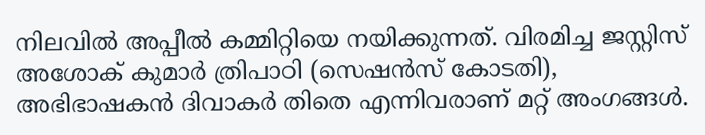നിലവിൽ അപ്പീൽ കമ്മിറ്റിയെ നയിക്കുന്നത്. വിരമിച്ച ജസ്റ്റിസ് അശോക് കുമാർ ത്രിപാഠി (സെഷൻസ് കോടതി), അഭിഭാഷകൻ ദിവാകർ തിതെ എന്നിവരാണ് മറ്റ് അംഗങ്ങൾ.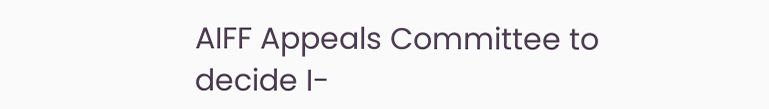AIFF Appeals Committee to decide I-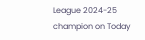League 2024-25 champion on Today